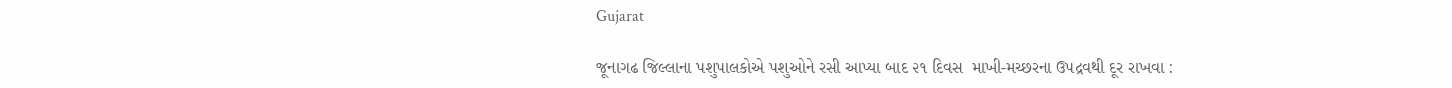Gujarat

જૂનાગઢ જિલ્લાના પશુપાલકોએ પશુઓને રસી આપ્યા બાદ ૨૧ દિવસ  માખી-મચ્છરના ઉપદ્રવથી દૂર રાખવા :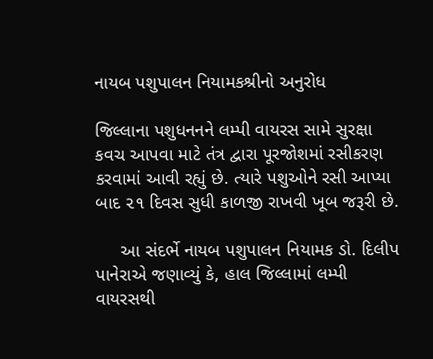નાયબ પશુપાલન નિયામકશ્રીનો અનુરોધ

જિલ્લાના પશુધનનને લમ્પી વાયરસ સામે સુરક્ષા કવચ આપવા માટે તંત્ર દ્વારા પૂરજોશમાં રસીકરણ કરવામાં આવી રહ્યું છે. ત્યારે પશુઓને રસી આપ્યા બાદ ૨૧ દિવસ સુધી કાળજી રાખવી ખૂબ જરૂરી છે.

     આ સંદર્ભે નાયબ પશુપાલન નિયામક ડો. દિલીપ પાનેરાએ જણાવ્યું કે, હાલ જિલ્લામાં લમ્પી વાયરસથી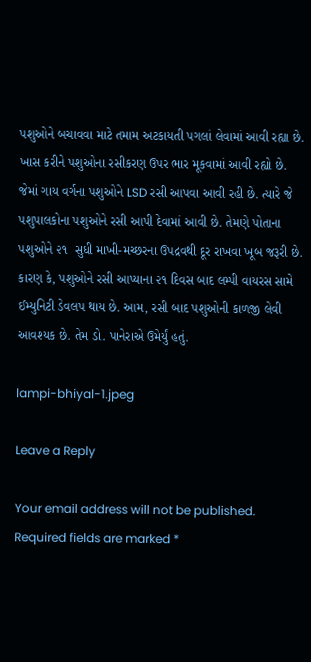પશુઓને બચાવવા માટે તમામ અટકાયતી પગલાં લેવામાં આવી રહ્યા છે. ખાસ કરીને પશુઓના રસીકરણ ઉપર ભાર મૂકવામાં આવી રહ્યો છે. જેમાં ગાય વર્ગના પશુઓને LSD રસી આપવા આવી રહી છે. ત્યારે જે  પશુપાલકોના પશુઓને રસી આપી દેવામાં આવી છે. તેમણે પોતાના પશુઓને ૨૧  સુધી માખી-મચ્છરના ઉપદ્રવથી દૂર રાખવા ખૂબ જરૂરી છે. કારણ કે, પશુઓને રસી આપ્યાના ૨૧ દિવસ બાદ લમ્પી વાયરસ સામે ઈમ્યુનિટી ડેવલપ થાય છે. આમ, રસી બાદ પશુઓની કાળજી લેવી આવશ્યક છે. તેમ ડો. પાનેરાએ ઉમેર્યું હતું.

lampi-bhiyal-1.jpeg

Leave a Reply

Your email address will not be published. Required fields are marked *